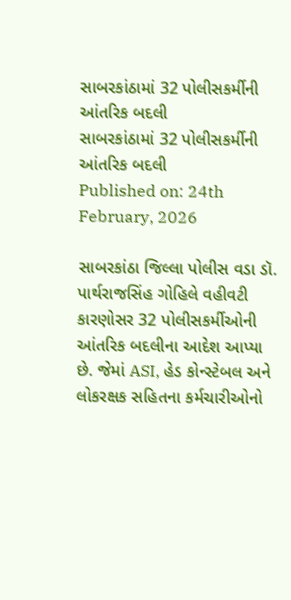સાબરકાંઠામાં 32 પોલીસકર્મીની આંતરિક બદલી
સાબરકાંઠામાં 32 પોલીસકર્મીની આંતરિક બદલી
Published on: 24th February, 2026

સાબરકાંઠા જિલ્લા પોલીસ વડા ડૉ. પાર્થરાજસિંહ ગોહિલે વહીવટી કારણોસર 32 પોલીસકર્મીઓની આંતરિક બદલીના આદેશ આપ્યા છે. જેમાં ASI, હેડ કોન્સ્ટેબલ અને લોકરક્ષક સહિતના કર્મચારીઓનો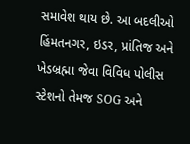સમાવેશ થાય છે. આ બદલીઓ હિંમતનગર, ઇડર, પ્રાંતિજ અને ખેડબ્રહ્મા જેવા વિવિધ પોલીસ સ્ટેશનો તેમજ SOG અને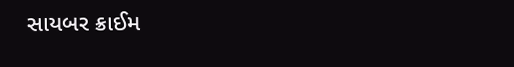સાયબર ક્રાઈમ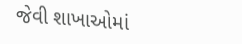જેવી શાખાઓમાં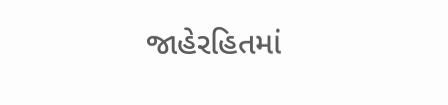જાહેરહિતમાં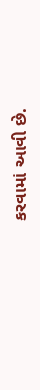કરવામાં આવી છે.